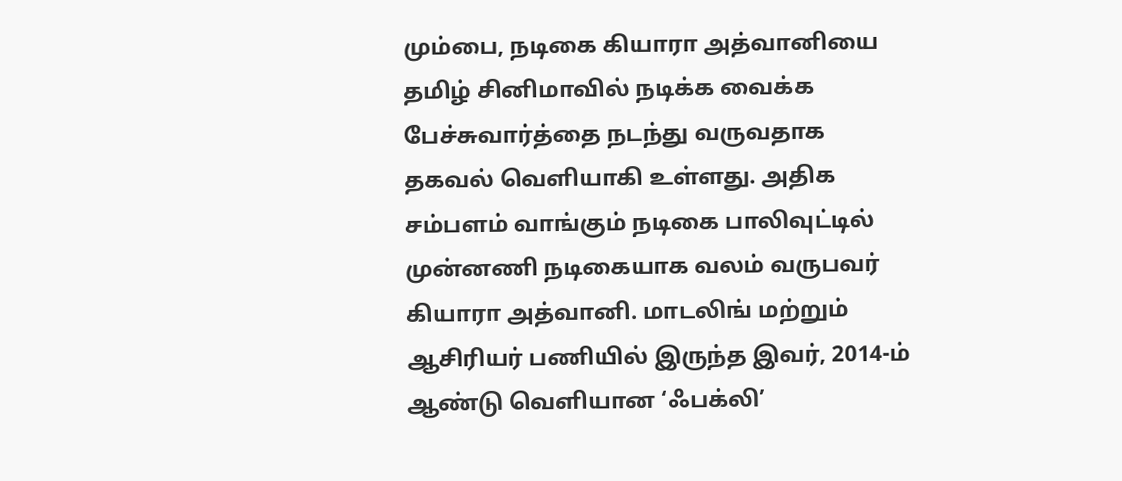மும்பை, நடிகை கியாரா அத்வானியை தமிழ் சினிமாவில் நடிக்க வைக்க பேச்சுவார்த்தை நடந்து வருவதாக தகவல் வெளியாகி உள்ளது. அதிக சம்பளம் வாங்கும் நடிகை பாலிவுட்டில் முன்னணி நடிகையாக வலம் வருபவர் கியாரா அத்வானி. மாடலிங் மற்றும் ஆசிரியர் பணியில் இருந்த இவர், 2014-ம் ஆண்டு வெளியான ‘ஃபக்லி’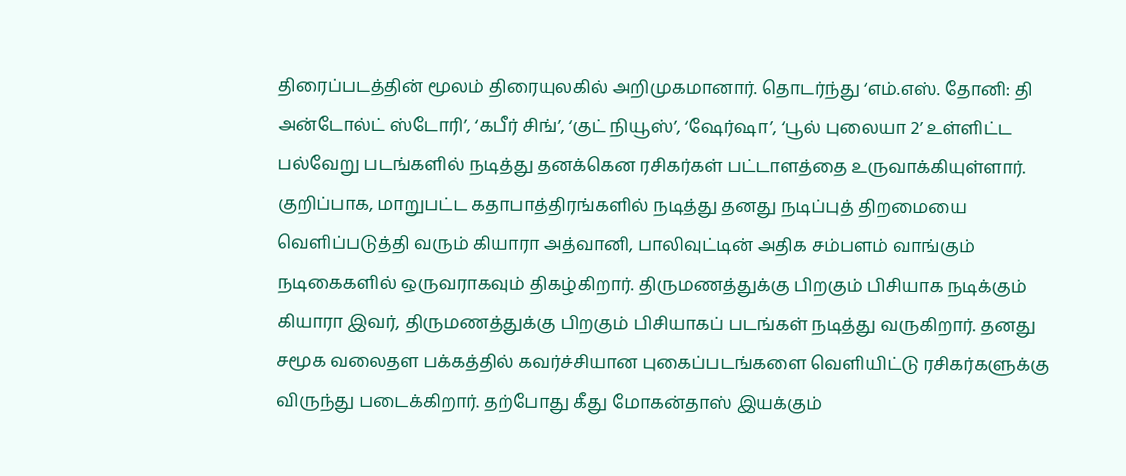திரைப்படத்தின் மூலம் திரையுலகில் அறிமுகமானார். தொடர்ந்து ‘எம்.எஸ். தோனி: தி அன்டோல்ட் ஸ்டோரி’, ‘கபீர் சிங்’, ‘குட் நியூஸ்’, ‘ஷேர்ஷா’, ‘பூல் புலையா 2’ உள்ளிட்ட பல்வேறு படங்களில் நடித்து தனக்கென ரசிகர்கள் பட்டாளத்தை உருவாக்கியுள்ளார். குறிப்பாக, மாறுபட்ட கதாபாத்திரங்களில் நடித்து தனது நடிப்புத் திறமையை வெளிப்படுத்தி வரும் கியாரா அத்வானி, பாலிவுட்டின் அதிக சம்பளம் வாங்கும் நடிகைகளில் ஒருவராகவும் திகழ்கிறார். திருமணத்துக்கு பிறகும் பிசியாக நடிக்கும் கியாரா இவர், திருமணத்துக்கு பிறகும் பிசியாகப் படங்கள் நடித்து வருகிறார். தனது சமூக வலைதள பக்கத்தில் கவர்ச்சியான புகைப்படங்களை வெளியிட்டு ரசிகர்களுக்கு விருந்து படைக்கிறார். தற்போது கீது மோகன்தாஸ் இயக்கும்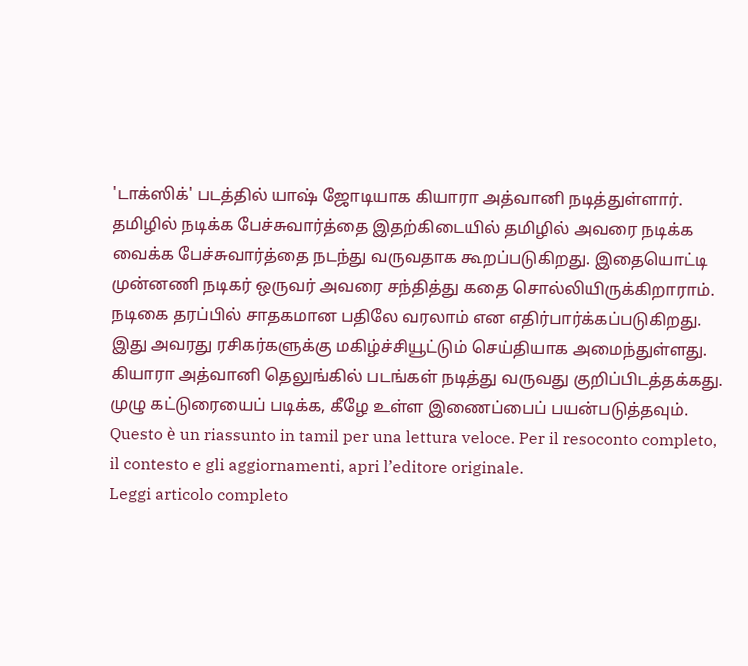'டாக்ஸிக்' படத்தில் யாஷ் ஜோடியாக கியாரா அத்வானி நடித்துள்ளார். தமிழில் நடிக்க பேச்சுவார்த்தை இதற்கிடையில் தமிழில் அவரை நடிக்க வைக்க பேச்சுவார்த்தை நடந்து வருவதாக கூறப்படுகிறது. இதையொட்டி முன்னணி நடிகர் ஒருவர் அவரை சந்தித்து கதை சொல்லியிருக்கிறாராம். நடிகை தரப்பில் சாதகமான பதிலே வரலாம் என எதிர்பார்க்கப்படுகிறது. இது அவரது ரசிகர்களுக்கு மகிழ்ச்சியூட்டும் செய்தியாக அமைந்துள்ளது. கியாரா அத்வானி தெலுங்கில் படங்கள் நடித்து வருவது குறிப்பிடத்தக்கது. முழு கட்டுரையைப் படிக்க, கீழே உள்ள இணைப்பைப் பயன்படுத்தவும்.
Questo è un riassunto in tamil per una lettura veloce. Per il resoconto completo, il contesto e gli aggiornamenti, apri l’editore originale.
Leggi articolo completo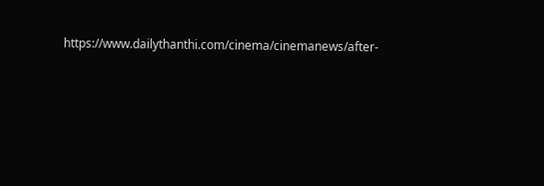https://www.dailythanthi.com/cinema/cinemanews/after-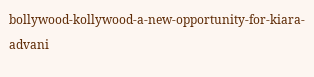bollywood-kollywood-a-new-opportunity-for-kiara-advani